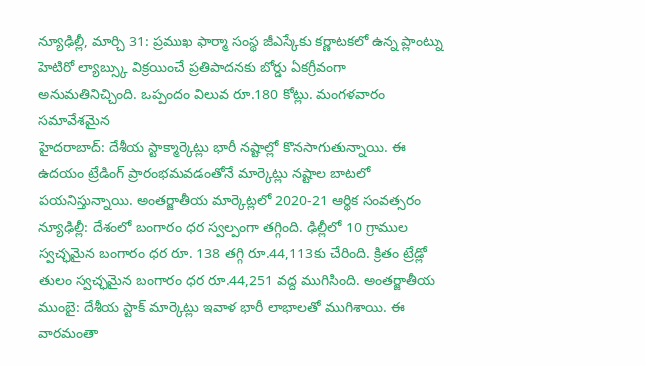న్యూఢిల్లీ, మార్చి 31: ప్రముఖ ఫార్మా సంస్థ జీఎస్కేకు కర్ణాటకలో ఉన్న ప్లాంట్ను హెటిరో ల్యాబ్స్కు విక్రయించే ప్రతిపాదనకు బోర్డు ఏకగ్రీవంగా అనుమతినిచ్చింది. ఒప్పందం విలువ రూ.180 కోట్లు. మంగళవారం సమావేశమైన
హైదరాబాద్: దేశీయ స్టాక్మార్కెట్లు భారీ నష్టాల్లో కొనసాగుతున్నాయి. ఈ ఉదయం ట్రేడింగ్ ప్రారంభమవడంతోనే మార్కెట్లు నష్టాల బాటలో పయనిస్తున్నాయి. అంతర్జాతీయ మార్కెట్లలో 2020-21 ఆర్థిక సంవత్సరం
న్యూఢిల్లీ: దేశంలో బంగారం ధర స్వల్పంగా తగ్గింది. ఢిల్లీలో 10 గ్రాముల స్వచ్ఛమైన బంగారం ధర రూ. 138 తగ్గి రూ.44,113కు చేరింది. క్రితం ట్రేడ్లో తులం స్వచ్ఛమైన బంగారం ధర రూ.44,251 వద్ద ముగిసింది. అంతర్జాతీయ
ముంబై: దేశీయ స్టాక్ మార్కెట్లు ఇవాళ భారీ లాభాలతో ముగిశాయి. ఈ వారమంతా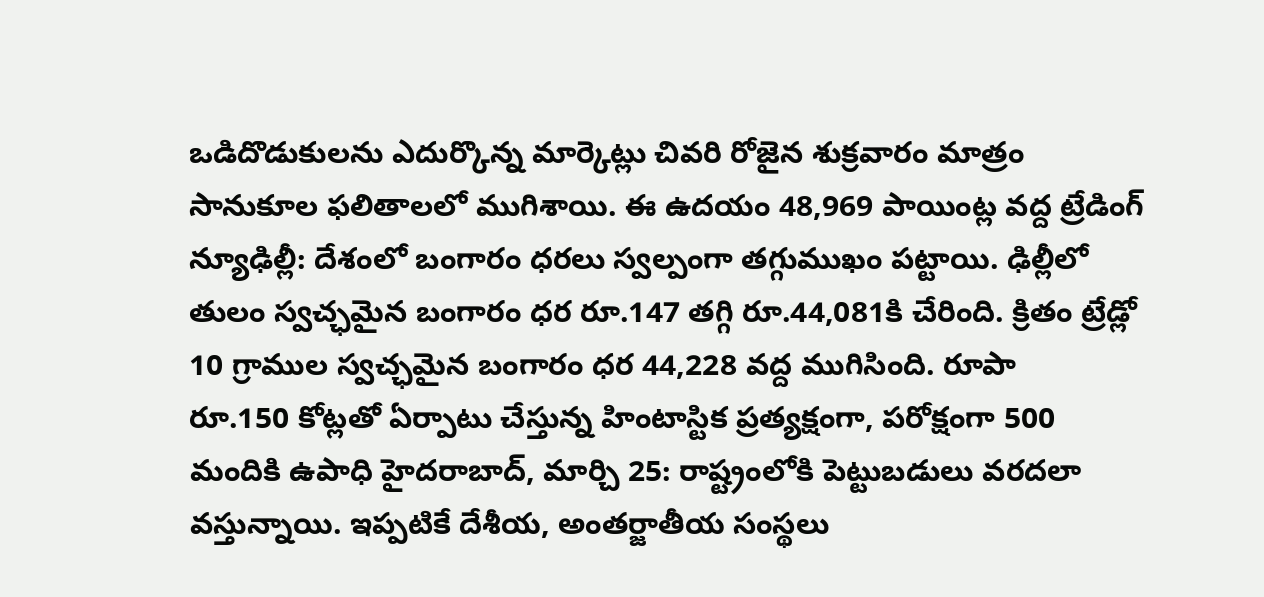ఒడిదొడుకులను ఎదుర్కొన్న మార్కెట్లు చివరి రోజైన శుక్రవారం మాత్రం సానుకూల ఫలితాలలో ముగిశాయి. ఈ ఉదయం 48,969 పాయింట్ల వద్ద ట్రేడింగ్
న్యూఢిల్లీ: దేశంలో బంగారం ధరలు స్వల్పంగా తగ్గుముఖం పట్టాయి. ఢిల్లీలో తులం స్వచ్ఛమైన బంగారం ధర రూ.147 తగ్గి రూ.44,081కి చేరింది. క్రితం ట్రేడ్లో 10 గ్రాముల స్వచ్ఛమైన బంగారం ధర 44,228 వద్ద ముగిసింది. రూపా
రూ.150 కోట్లతో ఏర్పాటు చేస్తున్న హింటాస్టిక ప్రత్యక్షంగా, పరోక్షంగా 500 మందికి ఉపాధి హైదరాబాద్, మార్చి 25: రాష్ట్రంలోకి పెట్టుబడులు వరదలా వస్తున్నాయి. ఇప్పటికే దేశీయ, అంతర్జాతీయ సంస్థలు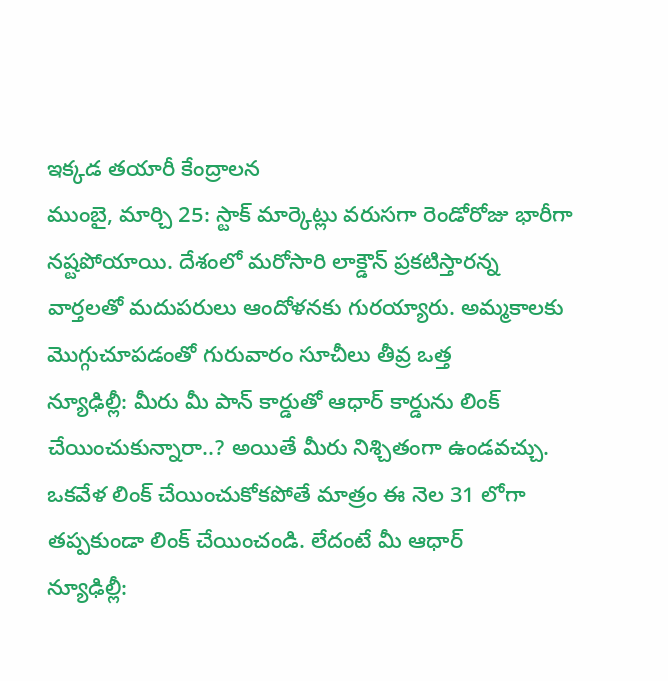ఇక్కడ తయారీ కేంద్రాలన
ముంబై, మార్చి 25: స్టాక్ మార్కెట్లు వరుసగా రెండోరోజు భారీగా నష్టపోయాయి. దేశంలో మరోసారి లాక్డౌన్ ప్రకటిస్తారన్న వార్తలతో మదుపరులు ఆందోళనకు గురయ్యారు. అమ్మకాలకు మొగ్గుచూపడంతో గురువారం సూచీలు తీవ్ర ఒత్త
న్యూఢిల్లీ: మీరు మీ పాన్ కార్డుతో ఆధార్ కార్డును లింక్ చేయించుకున్నారా..? అయితే మీరు నిశ్చితంగా ఉండవచ్చు. ఒకవేళ లింక్ చేయించుకోకపోతే మాత్రం ఈ నెల 31 లోగా తప్పకుండా లింక్ చేయించండి. లేదంటే మీ ఆధార్
న్యూఢిల్లీ: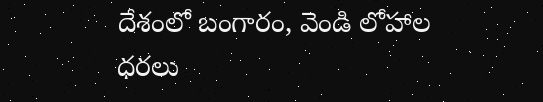దేశంలో బంగారం, వెండి లోహాల ధరలు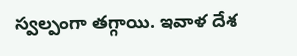స్వల్పంగా తగ్గాయి. ఇవాళ దేశ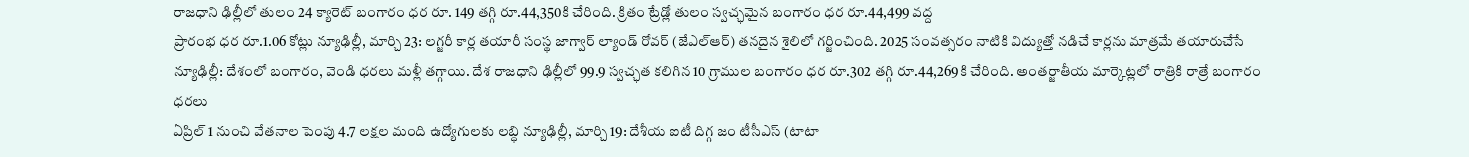రాజధాని ఢిల్లీలో తులం 24 క్యారెట్ బంగారం ధర రూ. 149 తగ్గి రూ.44,350కి చేరింది. క్రితం ట్రేడ్లో తులం స్వచ్ఛమైన బంగారం ధర రూ.44,499 వద్ద
ప్రారంభ ధర రూ.1.06 కోట్లు న్యూఢిల్లీ, మార్చి 23: లగ్జరీ కార్ల తయారీ సంస్థ జాగ్వార్ ల్యాండ్ రోవర్ (జేఎల్ఆర్) తనదైన శైలిలో గర్జించింది. 2025 సంవత్సరం నాటికి విద్యుత్తో నడిచే కార్లను మాత్రమే తయారుచేసే
న్యూఢిల్లీ: దేశంలో బంగారం, వెండి ధరలు మళ్లీ తగ్గాయి. దేశ రాజధాని ఢిల్లీలో 99.9 స్వచ్ఛత కలిగిన 10 గ్రాముల బంగారం ధర రూ.302 తగ్గి రూ.44,269కి చేరింది. అంతర్జాతీయ మార్కెట్లలో రాత్రికి రాత్రే బంగారం ధరలు
ఏప్రిల్ 1 నుంచి వేతనాల పెంపు 4.7 లక్షల మంది ఉద్యోగులకు లబ్ధి న్యూఢిల్లీ, మార్చి 19: దేశీయ ఐటీ దిగ్గ జం టీసీఎస్ (టాటా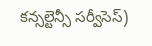కన్సల్టెన్సీ సర్వీసెస్)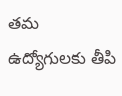తమ ఉద్యోగులకు తీపి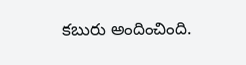కబురు అందించింది.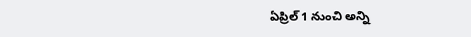ఏప్రిల్ 1 నుంచి అన్ని